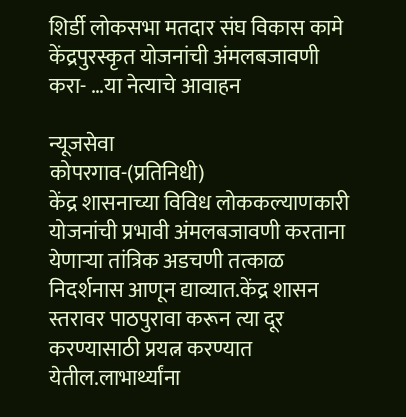शिर्डी लोकसभा मतदार संघ विकास कामे
केंद्रपुरस्कृत योजनांची अंमलबजावणी करा- …या नेत्याचे आवाहन

न्यूजसेवा
कोपरगाव-(प्रतिनिधी)
केंद्र शासनाच्या विविध लोककल्याणकारी योजनांची प्रभावी अंमलबजावणी करताना येणाऱ्या तांत्रिक अडचणी तत्काळ निदर्शनास आणून द्याव्यात.केंद्र शासन स्तरावर पाठपुरावा करून त्या दूर करण्यासाठी प्रयत्न करण्यात येतील.लाभार्थ्यांना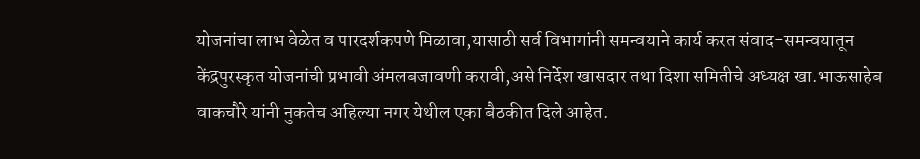योजनांचा लाभ वेळेत व पारदर्शकपणे मिळावा,यासाठी सर्व विभागांनी समन्वयाने कार्य करत संवाद-समन्वयातून केंद्रपुरस्कृत योजनांची प्रभावी अंमलबजावणी करावी,असे निर्देश खासदार तथा दिशा समितीचे अध्यक्ष खा.भाऊसाहेब वाकचौरे यांनी नुकतेच अहिल्या नगर येथील एका बैठकीत दिले आहेत.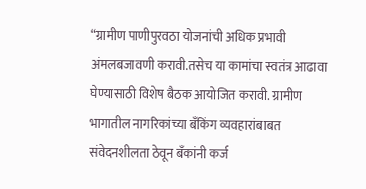“ग्रामीण पाणीपुरवठा योजनांची अधिक प्रभावी अंमलबजावणी करावी.तसेच या कामांचा स्वतंत्र आढावा घेण्यासाठी विशेष बैठक आयोजित करावी. ग्रामीण भागातील नागरिकांच्या बँकिंग व्यवहारांबाबत संवेदनशीलता ठेवून बँकांनी कर्ज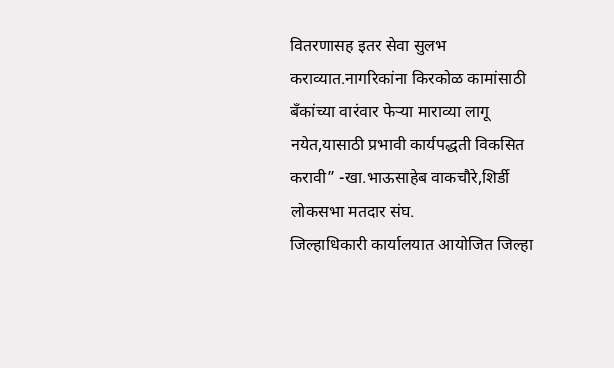वितरणासह इतर सेवा सुलभ कराव्यात.नागरिकांना किरकोळ कामांसाठी बँकांच्या वारंवार फेऱ्या माराव्या लागू नयेत,यासाठी प्रभावी कार्यपद्धती विकसित करावी” -खा.भाऊसाहेब वाकचौरे,शिर्डी लोकसभा मतदार संघ.
जिल्हाधिकारी कार्यालयात आयोजित जिल्हा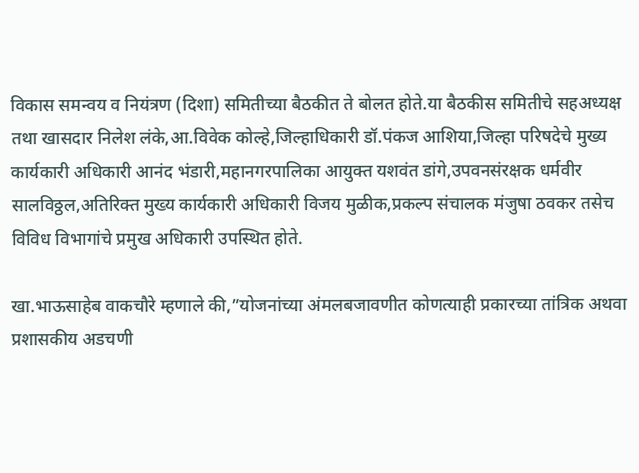विकास समन्वय व नियंत्रण (दिशा) समितीच्या बैठकीत ते बोलत होते.या बैठकीस समितीचे सहअध्यक्ष तथा खासदार निलेश लंके,आ.विवेक कोल्हे,जिल्हाधिकारी डॉ.पंकज आशिया,जिल्हा परिषदेचे मुख्य कार्यकारी अधिकारी आनंद भंडारी,महानगरपालिका आयुक्त यशवंत डांगे,उपवनसंरक्षक धर्मवीर सालविठ्ठल,अतिरिक्त मुख्य कार्यकारी अधिकारी विजय मुळीक,प्रकल्प संचालक मंजुषा ठवकर तसेच विविध विभागांचे प्रमुख अधिकारी उपस्थित होते.

खा.भाऊसाहेब वाकचौरे म्हणाले की,”योजनांच्या अंमलबजावणीत कोणत्याही प्रकारच्या तांत्रिक अथवा प्रशासकीय अडचणी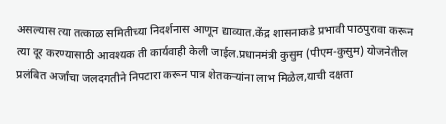असल्यास त्या तत्काळ समितीच्या निदर्शनास आणून द्याव्यात.केंद्र शासनाकडे प्रभावी पाठपुरावा करून त्या दूर करण्यासाठी आवश्यक ती कार्यवाही केली जाईल.प्रधानमंत्री कुसुम (पीएम-कुसुम) योजनेतील प्रलंबित अर्जांचा जलदगतीने निपटारा करून पात्र शेतकऱ्यांना लाभ मिळेल,याची दक्षता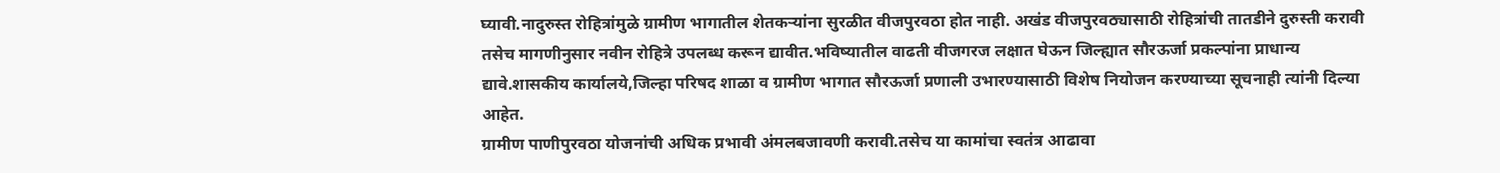घ्यावी.नादुरुस्त रोहित्रांमुळे ग्रामीण भागातील शेतकऱ्यांना सुरळीत वीजपुरवठा होत नाही. अखंड वीजपुरवठ्यासाठी रोहित्रांची तातडीने दुरुस्ती करावी तसेच मागणीनुसार नवीन रोहित्रे उपलब्ध करून द्यावीत.भविष्यातील वाढती वीजगरज लक्षात घेऊन जिल्ह्यात सौरऊर्जा प्रकल्पांना प्राधान्य द्यावे.शासकीय कार्यालये,जिल्हा परिषद शाळा व ग्रामीण भागात सौरऊर्जा प्रणाली उभारण्यासाठी विशेष नियोजन करण्याच्या सूचनाही त्यांनी दिल्या आहेत.
ग्रामीण पाणीपुरवठा योजनांची अधिक प्रभावी अंमलबजावणी करावी.तसेच या कामांचा स्वतंत्र आढावा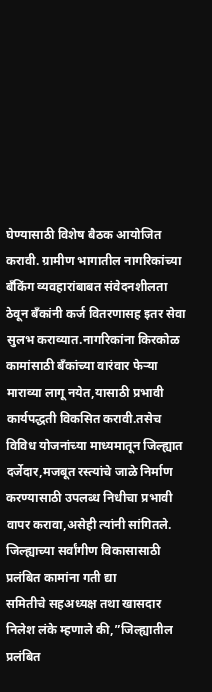घेण्यासाठी विशेष बैठक आयोजित करावी. ग्रामीण भागातील नागरिकांच्या बँकिंग व्यवहारांबाबत संवेदनशीलता ठेवून बँकांनी कर्ज वितरणासह इतर सेवा सुलभ कराव्यात.नागरिकांना किरकोळ कामांसाठी बँकांच्या वारंवार फेऱ्या माराव्या लागू नयेत,यासाठी प्रभावी कार्यपद्धती विकसित करावी.तसेच विविध योजनांच्या माध्यमातून जिल्ह्यात दर्जेदार,मजबूत रस्त्यांचे जाळे निर्माण करण्यासाठी उपलब्ध निधीचा प्रभावी वापर करावा,असेही त्यांनी सांगितले.
जिल्ह्याच्या सर्वांगीण विकासासाठी प्रलंबित कामांना गती द्या
समितीचे सहअध्यक्ष तथा खासदार निलेश लंके म्हणाले की,”जिल्ह्यातील प्रलंबित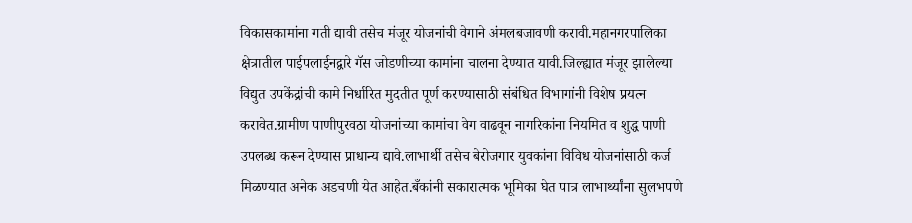विकासकामांना गती द्यावी तसेच मंजूर योजनांची वेगाने अंमलबजावणी करावी.महानगरपालिका क्षेत्रातील पाईपलाईनद्वारे गॅस जोडणीच्या कामांना चालना देण्यात यावी.जिल्ह्यात मंजूर झालेल्या विद्युत उपकेंद्रांची कामे निर्धारित मुदतीत पूर्ण करण्यासाठी संबंधित विभागांनी विशेष प्रयत्न करावेत.ग्रामीण पाणीपुरवठा योजनांच्या कामांचा वेग वाढवून नागरिकांना नियमित व शुद्ध पाणी उपलब्ध करून देण्यास प्राधान्य द्यावे.लाभार्थी तसेच बेरोजगार युवकांना विविध योजनांसाठी कर्ज मिळण्यात अनेक अडचणी येत आहेत.बँकांनी सकारात्मक भूमिका घेत पात्र लाभार्थ्यांना सुलभपणे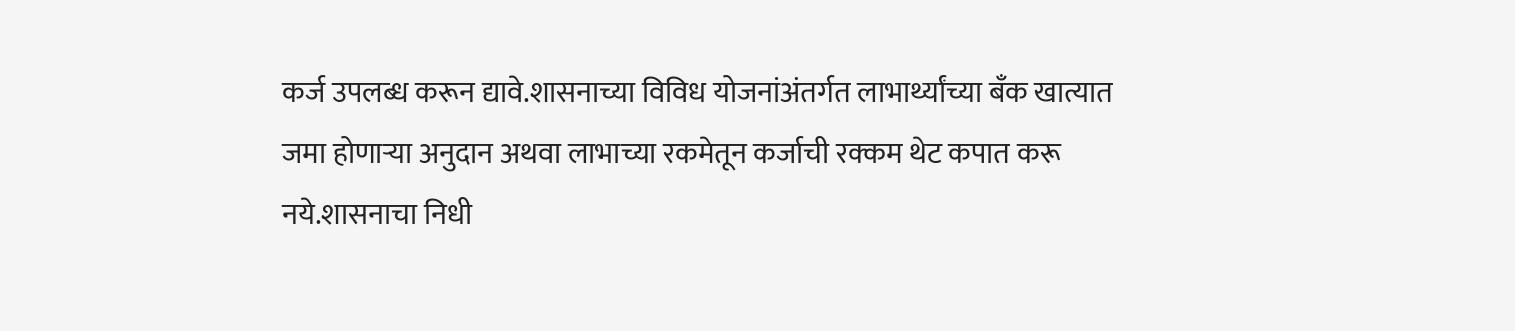कर्ज उपलब्ध करून द्यावे.शासनाच्या विविध योजनांअंतर्गत लाभार्थ्यांच्या बँक खात्यात जमा होणाऱ्या अनुदान अथवा लाभाच्या रकमेतून कर्जाची रक्कम थेट कपात करू नये.शासनाचा निधी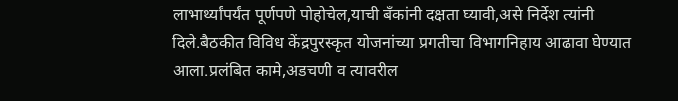लाभार्थ्यांपर्यंत पूर्णपणे पोहोचेल,याची बँकांनी दक्षता घ्यावी,असे निर्देश त्यांनी दिले.बैठकीत विविध केंद्रपुरस्कृत योजनांच्या प्रगतीचा विभागनिहाय आढावा घेण्यात आला.प्रलंबित कामे,अडचणी व त्यावरील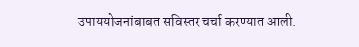उपाययोजनांबाबत सविस्तर चर्चा करण्यात आली.